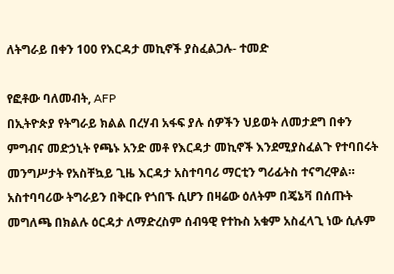ለትግራይ በቀን 100 የእርዳታ መኪኖች ያስፈልጋሉ- ተመድ

የፎቶው ባለመብት, AFP
በኢትዮጵያ የትግራይ ክልል በረሃብ አፋፍ ያሉ ሰዎችን ህይወት ለመታደግ በቀን ምግብና መድኃኒት የጫኑ አንድ መቶ የእርዳታ መኪኖች እንደሚያስፈልጉ የተባበሩት መንግሥታት የአስቸኳይ ጊዜ እርዳታ አስተባባሪ ማርቲን ግሪፊትስ ተናግረዋል።
አስተባባሪው ትግራይን በቅርቡ የጎበኙ ሲሆን በዛሬው ዕለትም በጄኔቫ በሰጡት መግለጫ በክልሉ ዕርዳታ ለማድረስም ሰብዓዊ የተኩስ አቁም አስፈላጊ ነው ሲሉም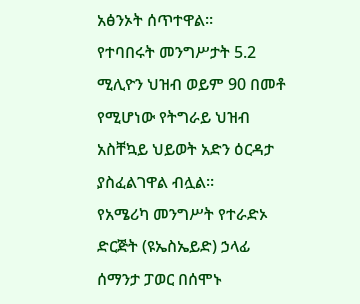አፅንኦት ሰጥተዋል።
የተባበሩት መንግሥታት 5.2 ሚሊዮን ህዝብ ወይም 90 በመቶ የሚሆነው የትግራይ ህዝብ አስቸኳይ ህይወት አድን ዕርዳታ ያስፈልገዋል ብሏል።
የአሜሪካ መንግሥት የተራድኦ ድርጅት (ዩኤስኤይድ) ኃላፊ ሰማንታ ፓወር በሰሞኑ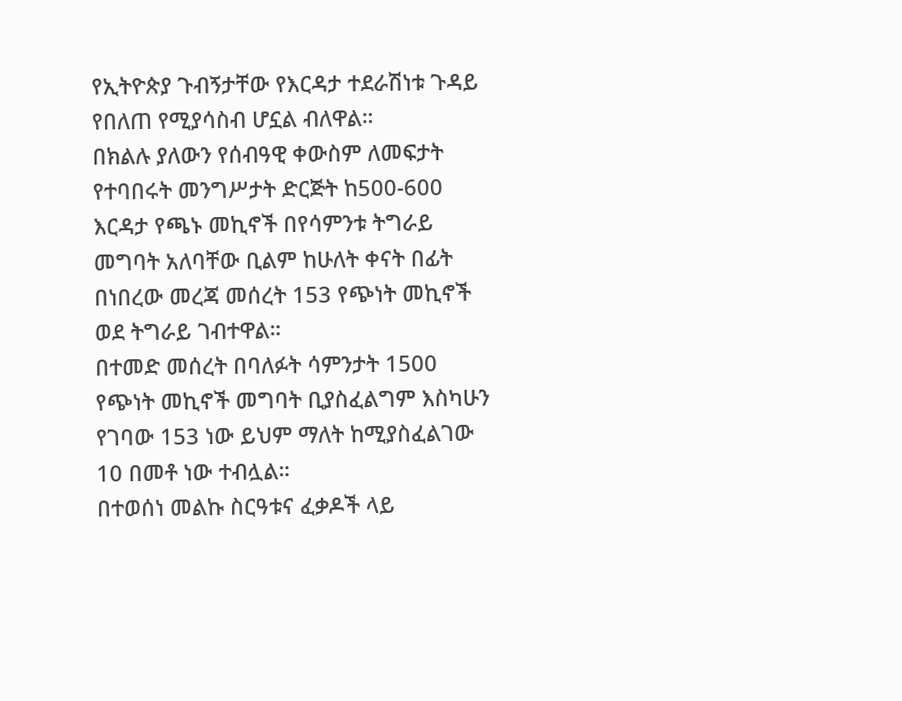የኢትዮጵያ ጉብኝታቸው የእርዳታ ተደራሽነቱ ጉዳይ የበለጠ የሚያሳስብ ሆኗል ብለዋል።
በክልሉ ያለውን የሰብዓዊ ቀውስም ለመፍታት የተባበሩት መንግሥታት ድርጅት ከ500-600 እርዳታ የጫኑ መኪኖች በየሳምንቱ ትግራይ መግባት አለባቸው ቢልም ከሁለት ቀናት በፊት በነበረው መረጃ መሰረት 153 የጭነት መኪኖች ወደ ትግራይ ገብተዋል።
በተመድ መሰረት በባለፉት ሳምንታት 1500 የጭነት መኪኖች መግባት ቢያስፈልግም እስካሁን የገባው 153 ነው ይህም ማለት ከሚያስፈልገው 10 በመቶ ነው ተብሏል።
በተወሰነ መልኩ ስርዓቱና ፈቃዶች ላይ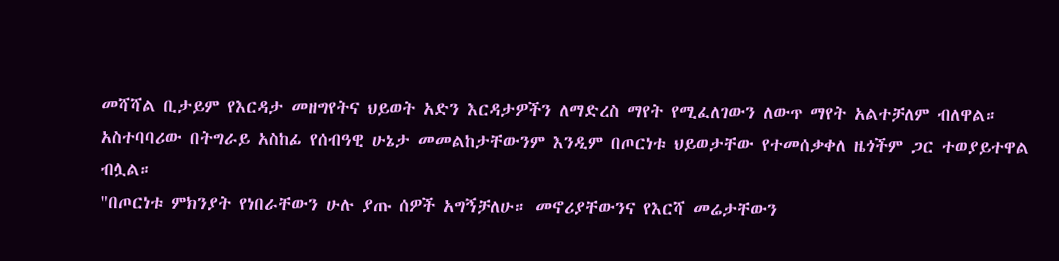መሻሻል ቢታይም የእርዳታ መዘግየትና ህይወት አድን እርዳታዎችን ለማድረስ ማየት የሚፈለገውን ለውጥ ማየት አልተቻለም ብለዋል።
አስተባባሪው በትግራይ አስከፊ የሰብዓዊ ሁኔታ መመልከታቸውንም እንዲም በጦርነቱ ህይወታቸው የተመሰቃቀለ ዜጎችም ጋር ተወያይተዋል ብሏል።
"በጦርነቱ ምክንያት የነበራቸውን ሁሉ ያጡ ሰዎች አግኝቻለሁ። መኖሪያቸውንና የእርሻ መሬታቸውን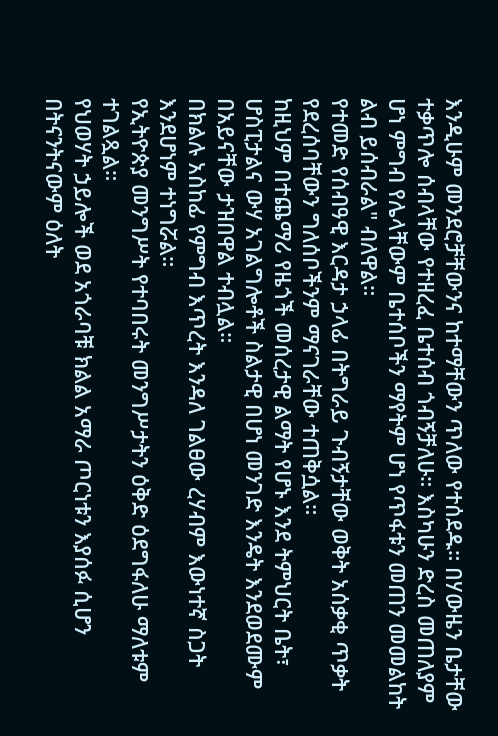እንዲሁም መንደሮቻቸውንና ከተማቸውን ጥለው የተሰደዱ። በሃውዜን ቤታቸው ተቃጥሎ ሰብላቸው የተዘረፈ ቤተሰብ ጎብኝቻለሁ። እስካሁን ድረስ መጠለያም ሆነ ምግብ የሌላቸውም ቤተሰቦችን ማየትም ሆነ የጥፋቱን መጠን መመልከት ልብ ይሰብራል" ብለዋል።
የተመድ የሰብዓዊ እርዳታ ኃላፊ በትግራይ ጉብኝታቸው ወቅት አሰቃቂ ጥቃት የደረሰባቸውን ግለሰቦችንም ማናገራቸው ተጠቅሷል።
ከዚህም በተጨማሪ የዜጎች መሰረታዊ ልማት የሆኑ እንደ ትምህርት ቤት፣ ሆስፒታልና ውሃ አገልግሎቶች ስልታዊ በሆነ መንገድ እንዴት እንደወደሙም በአይናቸው ታዝበዋል ተብሏል።
በክልሉ አስከፊ የምግብ እጥረት እንዳለ ገልፀው ረሃብም እውነተኛ ስጋት እንደሆነም ተነግሯል።
የኢትዮጵያ መንግሥት የተባበሩት መንግሥታትን ዕቅድ ዕደግፋለሁ ማለቱም ተገልጿል።
የህወሃት ኃይሎች ወደ አጎራባቹ ክልል አማራ ጦርነቱን እያሰፉ ሲሆን በትናንትናውም ዕለት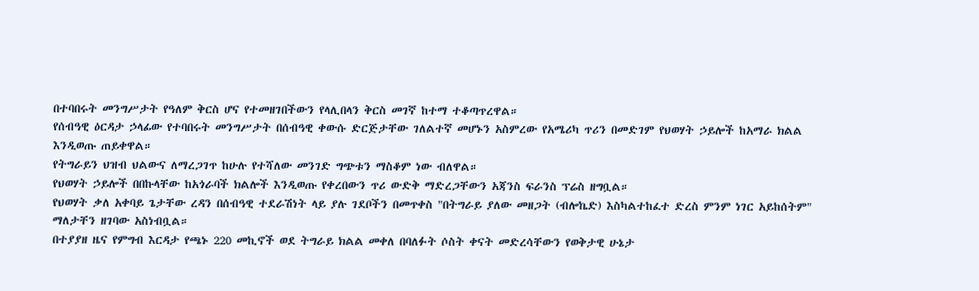በተባበሩት መንግሥታት የዓለም ቅርስ ሆና የተመዘገበችውን የላሊበላን ቅርስ መገኛ ከተማ ተቆጣጥረዋል።
የሰብዓዊ ዕርዳታ ኃላፊው የተባበሩት መንግሥታት በሰብዓዊ ቀውሱ ድርጅታቸው ገለልተኛ መሆኑን አስምረው የአሜሪካ ጥሪን በመድገም የህወሃት ኃይሎች ከአማራ ክልል እንዲወጡ ጠይቀዋል።
የትግራይን ህዝብ ህልውና ለማረጋገጥ ከሁሉ የተሻለው መንገድ ግጭቱን ማስቆም ነው ብለዋል።
የህወሃት ኃይሎች በበኩላቸው ከአጎራባች ክልሎች እንዲወጡ የቀረበውን ጥሪ ውድቅ ማድረጋቸውን አጃንስ ፍራንስ ፕሬስ ዘግቧል።
የህወሃት ቃለ አቀባይ ጌታቸው ረዳን በሰብዓዊ ተደራሽነት ላይ ያሉ ገደቦችን በመጥቀስ "በትግራይ ያለው መዘጋት (ብሎኬድ) እስካልተከፈተ ድረስ ምንም ነገር አይከሰትም" ማለታቸን ዘገባው አስነብቧል።
በተያያዘ ዜና የምግብ እርዳታ የጫኑ 220 መኪኖች ወደ ትግራይ ክልል መቀለ በባለፉት ሶስት ቀናት መድረሳቸውን የወቅታዊ ሁኔታ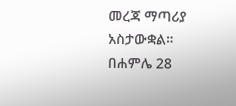መረጃ ማጣሪያ አስታውቋል።
በሐምሌ 28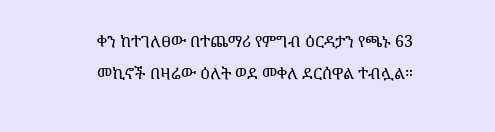ቀን ከተገለፀው በተጨማሪ የምግብ ዕርዳታን የጫኑ 63 መኪኖች በዛሬው ዕለት ወደ መቀለ ደርሰዋል ተብሏል።